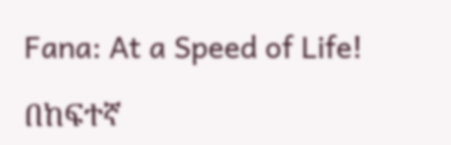Fana: At a Speed of Life!

በከፍተኛ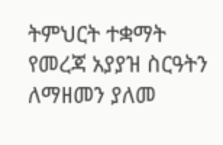ትምህርት ተቋማት የመረጃ አያያዝ ስርዓትን ለማዘመን ያለመ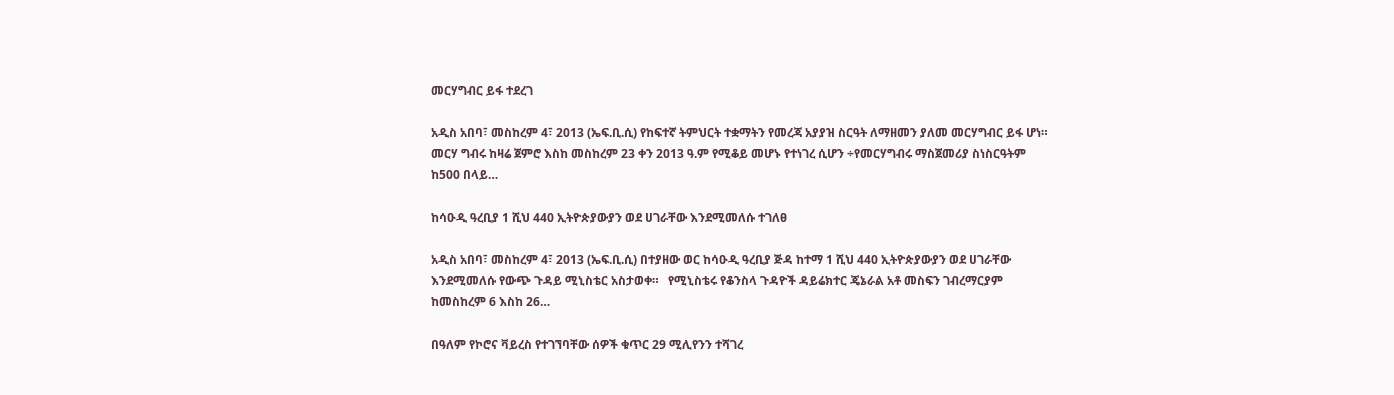መርሃግብር ይፋ ተደረገ

አዲስ አበባ፣ መስከረም 4፣ 2013 (ኤፍ.ቢ.ሲ) የከፍተኛ ትምህርት ተቋማትን የመረጃ አያያዝ ስርዓት ለማዘመን ያለመ መርሃግብር ይፋ ሆነ። መርሃ ግብሩ ከዛሬ ጀምሮ እስከ መስከረም 23 ቀን 2013 ዓ.ም የሚቆይ መሆኑ የተነገረ ሲሆን ÷የመርሃግብሩ ማስጀመሪያ ስነስርዓትም ከ500 በላይ…

ከሳዑዲ ዓረቢያ 1 ሺህ 440 ኢትዮጵያውያን ወደ ሀገራቸው እንደሚመለሱ ተገለፀ

አዲስ አበባ፣ መስከረም 4፣ 2013 (ኤፍ.ቢ.ሲ) በተያዘው ወር ከሳዑዲ ዓረቢያ ጅዳ ከተማ 1 ሺህ 440 ኢትዮጵያውያን ወደ ሀገራቸው እንደሚመለሱ የውጭ ጉዳይ ሚኒስቴር አስታወቀ።   የሚኒስቴሩ የቆንስላ ጉዳዮች ዳይሬክተር ጄኔራል አቶ መስፍን ገብረማርያም ከመስከረም 6 እስከ 26…

በዓለም የኮሮና ቫይረስ የተገኘባቸው ሰዎች ቁጥር 29 ሚሊየንን ተሻገረ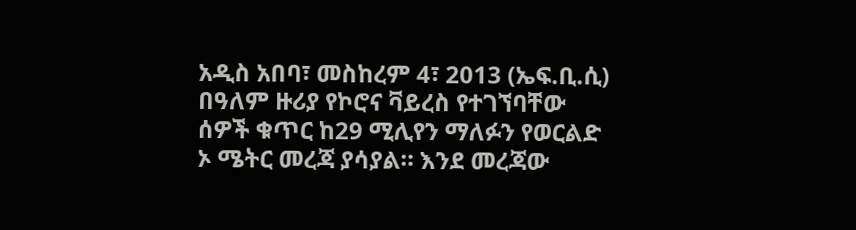አዲስ አበባ፣ መስከረም 4፣ 2013 (ኤፍ.ቢ.ሲ) በዓለም ዙሪያ የኮሮና ቫይረስ የተገኘባቸው ሰዎች ቁጥር ከ29 ሚሊየን ማለፉን የወርልድ ኦ ሜትር መረጃ ያሳያል። እንደ መረጃው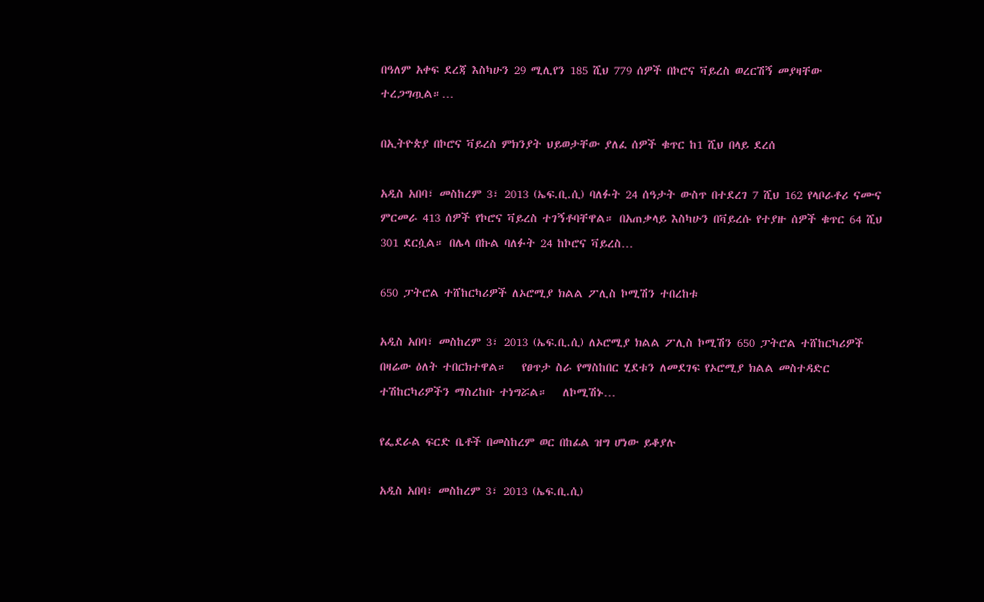በዓለም አቀፍ ደረጃ እስካሁን 29 ሚሊየን 185 ሺህ 779 ሰዎች በኮሮና ቫይረስ ወረርሽኝ መያዛቸው ተረጋግጧል።…

በኢትዮጵያ በኮሮና ቫይረስ ምክንያት ህይወታቸው ያለፈ ሰዎች ቁጥር ከ1 ሺህ በላይ ደረሰ

አዲስ አበባ፣ መስከረም 3፣ 2013 (ኤፍ.ቢ.ሲ) ባለፉት 24 ሰዓታት ውስጥ በተደረገ 7 ሺህ 162 የላቦራቶሪ ናሙና ምርመራ 413 ሰዎች የኮሮና ቫይረስ ተገኝቶባቸዋል። በአጠቃላይ እስካሁን በቫይረሱ የተያዙ ሰዎች ቁጥር 64 ሺህ 301 ደርሷል። በሌላ በኩል ባለፉት 24 ከኮሮና ቫይረስ…

650 ፓትሮል ተሸከርካሪዎች ለኦሮሚያ ክልል ፖሊስ ኮሚሽን ተበረከቱ

አዲስ አበባ፣ መስከረም 3፣ 2013 (ኤፍ.ቢ.ሲ) ለኦሮሚያ ክልል ፖሊስ ኮሚሽን 650 ፓትሮል ተሸከርካሪዎች በዛሬው ዕለት ተበርክተዋል።   የፀጥታ ስራ የማስከበር ሂደቱን ለመደገፍ የኦሮሚያ ክልል መስተዳድር ተሽከርካሪዎችን ማስረከቡ ተነግሯል።   ለኮሚሽኑ…

የፌደራል ፍርድ ቤቶች በመስከረም ወር በከፊል ዝግ ሆነው ይቆያሉ

አዲስ አበባ፣ መስከረም 3፣ 2013 (ኤፍ.ቢ.ሲ)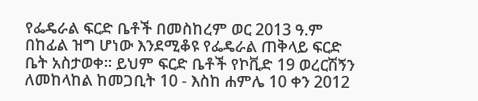የፌዴራል ፍርድ ቤቶች በመስከረም ወር 2013 ዓ.ም በከፊል ዝግ ሆነው እንደሚቆዩ የፌዴራል ጠቅላይ ፍርድ ቤት አስታወቀ፡፡ ይህም ፍርድ ቤቶች የኮቪድ 19 ወረርሽኝን ለመከላከል ከመጋቢት 10 - እስከ ሐምሌ 10 ቀን 2012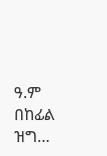ዓ.ም በከፊል ዝግ…